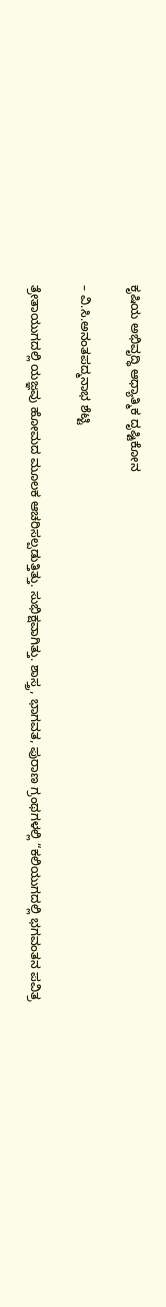ಕೃಷಿಯ ಅಭಿವೃದ್ಧಿ ಆಧ್ಯಾತ್ಮಿಕ ದೃಷ್ಟಿಕೋನ

– ವಿ.ಸಿ.ಅನಂತಪದ್ಮನಾಭ ಶೆಟ್ಟಿ

ತ್ರೇತಾಯುಗದಲ್ಲಿ ಯಜ್ಞವು ಹೋಮದ ಮೂಲಕ ಆಚರಿಸಲ್ಪಡುತ್ತಿತ್ತು. ಸುಭಿಕ್ಷವಾಗಿತ್ತು. ಶಾಸ್ತ್ರ, ಭಾಗವತ, ಪುರಾಣ ಗ್ರಂಥಗಳಲ್ಲಿ “ಕಲಿಯುಗದಲ್ಲಿ ಭಗವಂತನ ಪವಿತ್ರ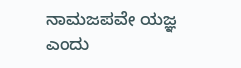ನಾಮಜಪವೇ ಯಜ್ಞ ಎಂದು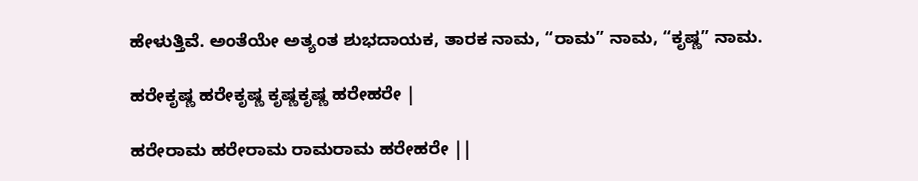ಹೇಳುತ್ತಿವೆ. ಅಂತೆಯೇ ಅತ್ಯಂತ ಶುಭದಾಯಕ, ತಾರಕ ನಾಮ, “ರಾಮ” ನಾಮ, “ಕೃಷ್ಣ” ನಾಮ.

ಹರೇಕೃಷ್ಣ ಹರೇಕೃಷ್ಣ ಕೃಷ್ಣಕೃಷ್ಣ ಹರೇಹರೇ |

ಹರೇರಾಮ ಹರೇರಾಮ ರಾಮರಾಮ ಹರೇಹರೇ ||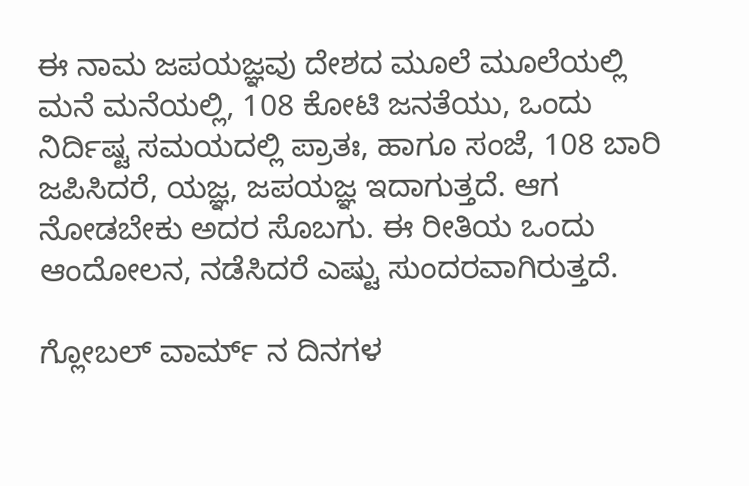ಈ ನಾಮ ಜಪಯಜ್ಞವು ದೇಶದ ಮೂಲೆ ಮೂಲೆಯಲ್ಲಿ ಮನೆ ಮನೆಯಲ್ಲಿ, 108 ಕೋಟಿ ಜನತೆಯು, ಒಂದು ನಿರ್ದಿಷ್ಟ ಸಮಯದಲ್ಲಿ ಪ್ರಾತಃ, ಹಾಗೂ ಸಂಜೆ, 108 ಬಾರಿ ಜಪಿಸಿದರೆ, ಯಜ್ಞ, ಜಪಯಜ್ಞ ಇದಾಗುತ್ತದೆ. ಆಗ ನೋಡಬೇಕು ಅದರ ಸೊಬಗು. ಈ ರೀತಿಯ ಒಂದು ಆಂದೋಲನ, ನಡೆಸಿದರೆ ಎಷ್ಟು ಸುಂದರವಾಗಿರುತ್ತದೆ.

ಗ್ಲೋಬಲ್‌ ವಾರ್ಮ್‌ ನ ದಿನಗಳ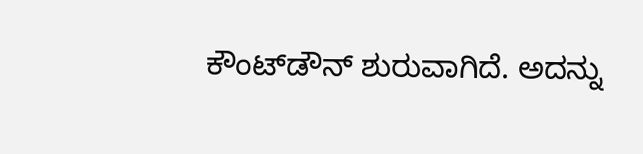ಕೌಂಟ್‌ಡೌನ್‌ ಶುರುವಾಗಿದೆ. ಅದನ್ನು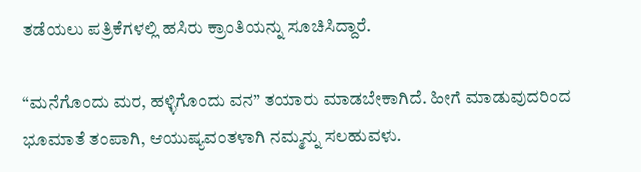ತಡೆಯಲು ಪತ್ರಿಕೆಗಳಲ್ಲಿ ಹಸಿರು ಕ್ರಾಂತಿಯನ್ನು ಸೂಚಿಸಿದ್ದಾರೆ.

“ಮನೆಗೊಂದು ಮರ, ಹಳ್ಳಿಗೊಂದು ವನ” ತಯಾರು ಮಾಡಬೇಕಾಗಿದೆ. ಹೀಗೆ ಮಾಡುವುದರಿಂದ ಭೂಮಾತೆ ತಂಪಾಗಿ, ಆಯುಷ್ಯವಂತಳಾಗಿ ನಮ್ಮನ್ನು ಸಲಹುವಳು.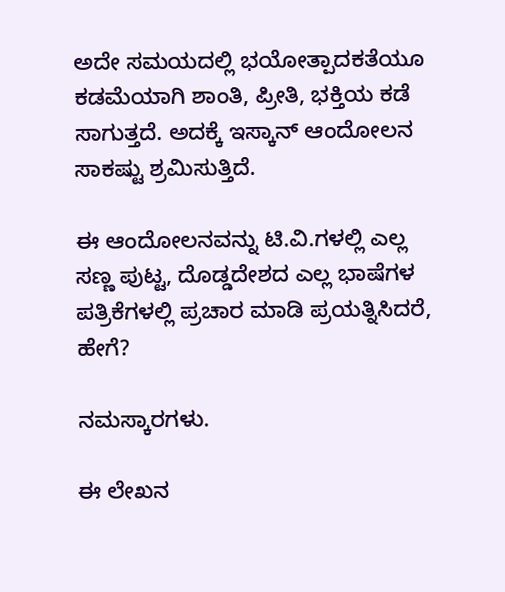ಅದೇ ಸಮಯದಲ್ಲಿ ಭಯೋತ್ಪಾದಕತೆಯೂ ಕಡಮೆಯಾಗಿ ಶಾಂತಿ, ಪ್ರೀತಿ, ಭಕ್ತಿಯ ಕಡೆ ಸಾಗುತ್ತದೆ. ಅದಕ್ಕೆ ಇಸ್ಕಾನ್‌ ಆಂದೋಲನ ಸಾಕಷ್ಟು ಶ್ರಮಿಸುತ್ತಿದೆ.

ಈ ಆಂದೋಲನವನ್ನು ಟಿ.ವಿ.ಗಳಲ್ಲಿ ಎಲ್ಲ ಸಣ್ಣ ಪುಟ್ಟ, ದೊಡ್ಡದೇಶದ ಎಲ್ಲ ಭಾಷೆಗಳ ಪತ್ರಿಕೆಗಳಲ್ಲಿ ಪ್ರಚಾರ ಮಾಡಿ ಪ್ರಯತ್ನಿಸಿದರೆ, ಹೇಗೆ?

ನಮಸ್ಕಾರಗಳು.

ಈ ಲೇಖನ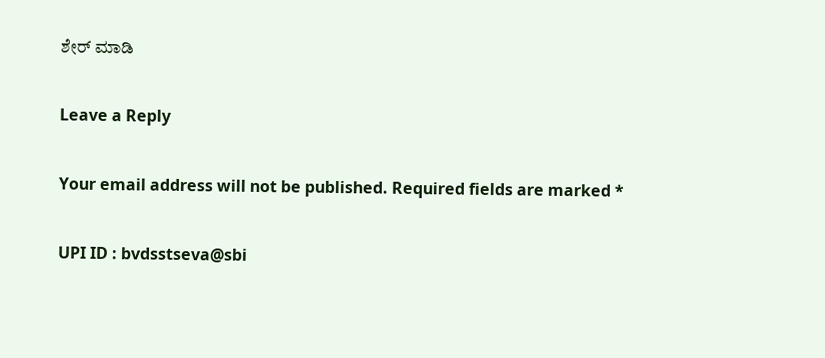ಶೇರ್ ಮಾಡಿ

Leave a Reply

Your email address will not be published. Required fields are marked *

UPI ID : bvdsstseva@sbi